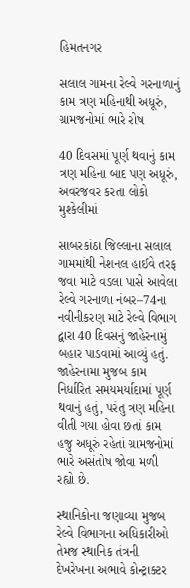હિમતનગર

સલાલ ગામના રેલ્વે ગરનાળાનું કામ ત્રણ મહિનાથી અધૂરું, ગ્રામજનોમાં ભારે રોષ

40 દિવસમાં પૂર્ણ થવાનું કામ ત્રણ મહિના બાદ પણ અધૂરું, અવરજવર કરતા લોકો મુશ્કેલીમાં

સાબરકાંઠા જિલ્લાના સલાલ ગામમાંથી નેશનલ હાઈવે તરફ જવા માટે વડલા પાસે આવેલા રેલ્વે ગરનાળા નંબર–74ના નવીનીકરણ માટે રેલ્વે વિભાગ દ્વારા 40 દિવસનું જાહેરનામું બહાર પાડવામાં આવ્યું હતું. જાહેરનામા મુજબ કામ નિર્ધારિત સમયમર્યાદામાં પૂર્ણ થવાનું હતું, પરંતુ ત્રણ મહિના વીતી ગયા હોવા છતાં કામ હજુ અધૂરું રહેતાં ગ્રામજનોમાં ભારે અસંતોષ જોવા મળી રહ્યો છે.

સ્થાનિકોના જણાવ્યા મુજબ રેલ્વે વિભાગના અધિકારીઓ તેમજ સ્થાનિક તંત્રની દેખરેખના અભાવે કોન્ટ્રાક્ટર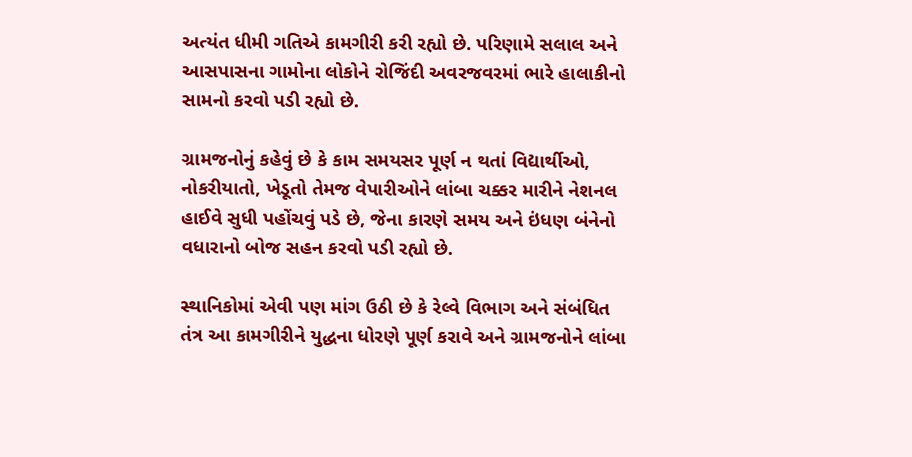અત્યંત ધીમી ગતિએ કામગીરી કરી રહ્યો છે. પરિણામે સલાલ અને આસપાસના ગામોના લોકોને રોજિંદી અવરજવરમાં ભારે હાલાકીનો સામનો કરવો પડી રહ્યો છે.

ગ્રામજનોનું કહેવું છે કે કામ સમયસર પૂર્ણ ન થતાં વિદ્યાર્થીઓ, નોકરીયાતો, ખેડૂતો તેમજ વેપારીઓને લાંબા ચક્કર મારીને નેશનલ હાઈવે સુધી પહોંચવું પડે છે, જેના કારણે સમય અને ઇંધણ બંનેનો વધારાનો બોજ સહન કરવો પડી રહ્યો છે.

સ્થાનિકોમાં એવી પણ માંગ ઉઠી છે કે રેલ્વે વિભાગ અને સંબંધિત તંત્ર આ કામગીરીને યુદ્ધના ધોરણે પૂર્ણ કરાવે અને ગ્રામજનોને લાંબા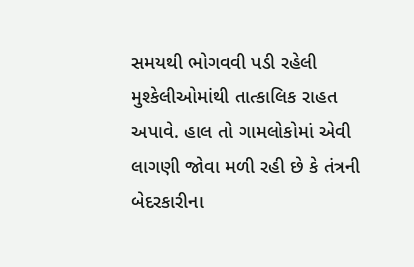સમયથી ભોગવવી પડી રહેલી મુશ્કેલીઓમાંથી તાત્કાલિક રાહત અપાવે. હાલ તો ગામલોકોમાં એવી લાગણી જોવા મળી રહી છે કે તંત્રની બેદરકારીના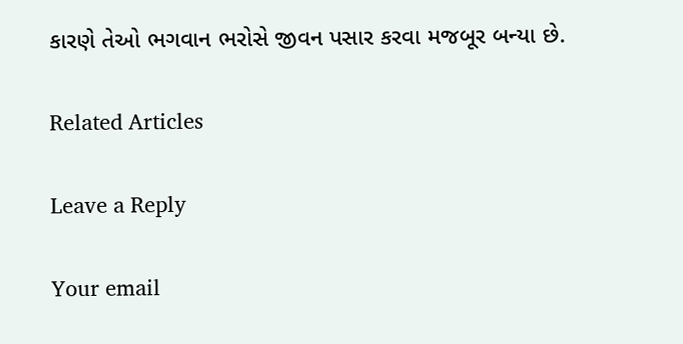કારણે તેઓ ભગવાન ભરોસે જીવન પસાર કરવા મજબૂર બન્યા છે.

Related Articles

Leave a Reply

Your email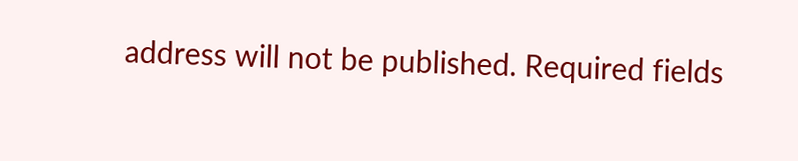address will not be published. Required fields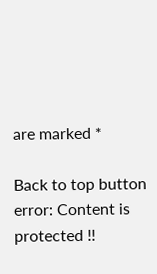are marked *

Back to top button
error: Content is protected !!